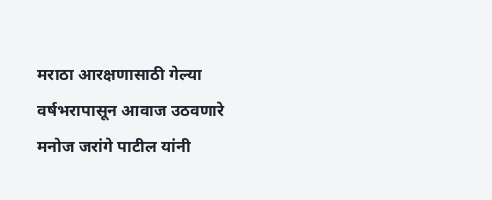मराठा आरक्षणासाठी गेल्या वर्षभरापासून आवाज उठवणारे मनोज जरांगे पाटील यांनी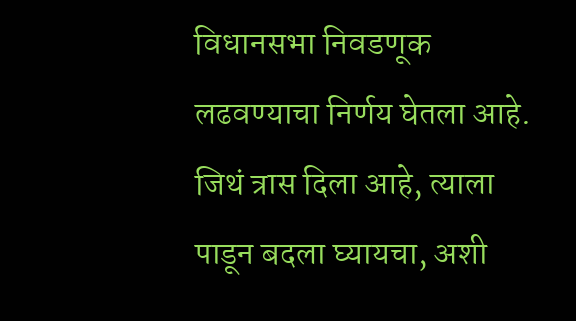विधानसभा निवडणूक लढवण्याचा निर्णय घेतला आहे. जिथं त्रास दिला आहे, त्याला पाडून बदला घ्यायचा, अशी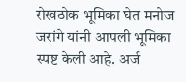रोखठोक भूमिका घेत मनोज जरांगे यांनी आपली भूमिका स्पष्ट केली आहे. अर्ज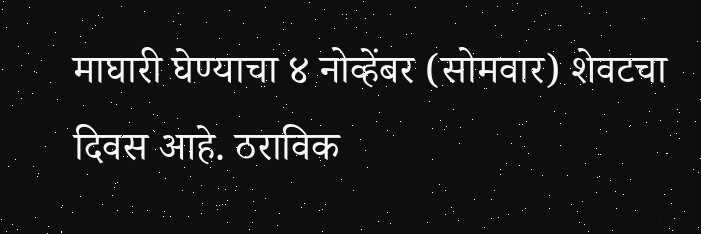माघारी घेण्याचा ४ नोव्हेंबर (सोमवार) शेवटचा दिवस आहे. ठराविक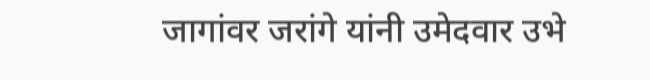जागांवर जरांगे यांनी उमेदवार उभे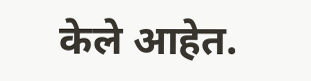केले आहेत.